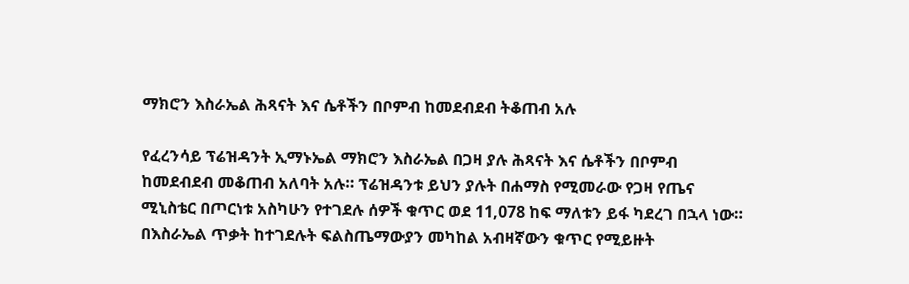ማክሮን እስራኤል ሕጻናት እና ሴቶችን በቦምብ ከመደብደብ ትቆጠብ አሉ

የፈረንሳይ ፕሬዝዳንት ኢማኑኤል ማክሮን እስራኤል በጋዛ ያሉ ሕጻናት እና ሴቶችን በቦምብ ከመደብደብ መቆጠብ አለባት አሉ። ፕሬዝዳንቱ ይህን ያሉት በሐማስ የሚመራው የጋዛ የጤና ሚኒስቴር በጦርነቱ አስካሁን የተገደሉ ሰዎች ቁጥር ወደ 11,078 ከፍ ማለቱን ይፋ ካደረገ በኋላ ነው። በእስራኤል ጥቃት ከተገደሉት ፍልስጤማውያን መካከል አብዛኛውን ቁጥር የሚይዙት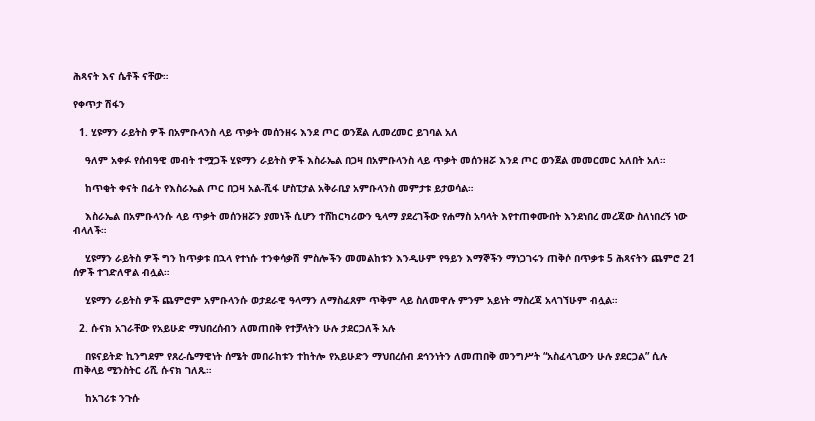ሕጻናት እና ሴቶች ናቸው።

የቀጥታ ሽፋን

  1. ሂዩማን ራይትስ ዎች በአምቡላንስ ላይ ጥቃት መሰንዘሩ እንደ ጦር ወንጀል ሊመረመር ይገባል አለ

    ዓለም አቀፉ የሰብዓዊ መብት ተሟጋች ሂዩማን ራይትስ ዎች እስራኤል በጋዛ በአምቡላንስ ላይ ጥቃት መሰንዘሯ እንደ ጦር ወንጀል መመርመር አለበት አለ።

    ከጥቂት ቀናት በፊት የእስራኤል ጦር በጋዛ አል-ሺፋ ሆስፒታል አቅራቢያ አምቡላንስ መምታቱ ይታወሳል።

    እስራኤል በአምቡላንሱ ላይ ጥቃት መሰንዘሯን ያመነች ሲሆን ተሸከርካሪውን ዒላማ ያደረገችው የሐማስ አባላት እየተጠቀሙበት እንደነበረ መረጃው ስለነበረኝ ነው ብላለች።

    ሂዩማን ራይትስ ዎች ግን ከጥቃቱ በኋላ የተነሱ ተንቀሳቃሽ ምስሎችን መመልከቱን እንዲሁም የዓይን እማኞችን ማነጋገሩን ጠቅሶ በጥቃቱ 5 ሕጻናትን ጨምሮ 21 ሰዎች ተገድለዋል ብሏል።

    ሂዩማን ራይትስ ዎች ጨምሮም አምቡላንሱ ወታደራዊ ዓላማን ለማስፈጸም ጥቅም ላይ ስለመዋሉ ምንም አይነት ማስረጃ አላገኘሁም ብሏል።

  2. ሱናክ አገራቸው የአይሁድ ማህበረሰብን ለመጠበቅ የተቻላትን ሁሉ ታደርጋለች አሉ

    በዩናይትድ ኪንግደም የጸረ-ሴማዊነት ሰሜት መበራከቱን ተከትሎ የአይሁድን ማህበረሰብ ደኅንነትን ለመጠበቅ መንግሥት “አስፈላጊውን ሁሉ ያደርጋል” ሲሉ ጠቅላይ ሚንስትር ሪሺ ሱናክ ገለጹ።

    ከአገሪቱ ንጉሱ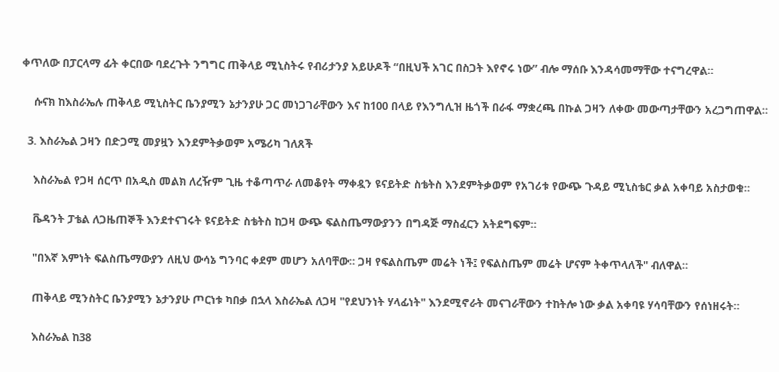ቀጥለው በፓርላማ ፊት ቀርበው ባደረጉት ንግግር ጠቅላይ ሚኒስትሩ የብሪታንያ አይሁዶች “በዚህች አገር በስጋት እየኖሩ ነው” ብሎ ማሰቡ እንዳሳመማቸው ተናግረዋል።

    ሱናክ ከእስራኤሉ ጠቅላይ ሚኒስትር ቤንያሚን ኔታንያሁ ጋር መነጋገራቸውን እና ከ100 በላይ የእንግሊዝ ዜጎች በራፋ ማቋረጫ በኩል ጋዛን ለቀው መውጣታቸውን አረጋግጠዋል።

  3. እስራኤል ጋዛን በድጋሚ መያዟን እንደምትቃወም አሜሪካ ገለጸች

    እስራኤል የጋዛ ሰርጥ በአዲስ መልክ ለረዥም ጊዜ ተቆጣጥራ ለመቆየት ማቀዷን ዩናይትድ ስቴትስ እንደምትቃወም የአገሪቱ የውጭ ጉዳይ ሚኒስቴር ቃል አቀባይ አስታወቁ።

    ቬዳንት ፓቴል ለጋዜጠኞች እንደተናገሩት ዩናይትድ ስቴትስ ከጋዛ ውጭ ፍልስጤማውያንን በግዳጅ ማስፈርን አትደግፍም።

    "በእኛ እምነት ፍልስጤማውያን ለዚህ ውሳኔ ግንባር ቀደም መሆን አለባቸው። ጋዛ የፍልስጤም መሬት ነች፤ የፍልስጤም መሬት ሆናም ትቀጥላለች" ብለዋል።

    ጠቅላይ ሚንስትር ቤንያሚን ኔታንያሁ ጦርነቱ ካበቃ በኋላ እስራኤል ለጋዛ "የደህንነት ሃላፊነት" እንደሚኖራት መናገራቸውን ተከትሎ ነው ቃል አቀባዩ ሃሳባቸውን የሰነዘሩት።

    እስራኤል ከ38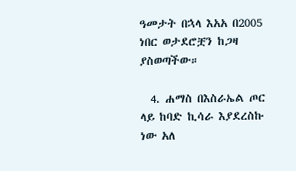ዓመታት በኋላ እአአ በ2005 ነበር ወታደሮቿን ከጋዛ ያስወጣችው።

  4. ሐማስ በእስራኤል ጦር ላይ ከባድ ኪሳራ እያደረስኩ ነው አለ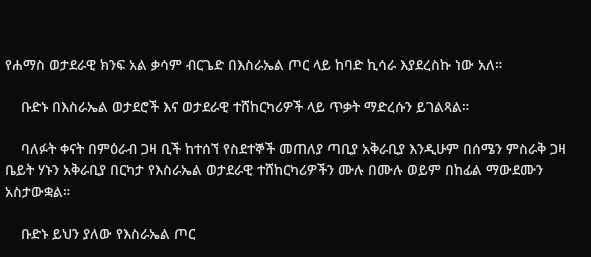የሐማስ ወታደራዊ ክንፍ አል ቃሳም ብርጌድ በእስራኤል ጦር ላይ ከባድ ኪሳራ እያደረስኩ ነው አለ።

    ቡድኑ በእስራኤል ወታደሮች እና ወታደራዊ ተሸከርካሪዎች ላይ ጥቃት ማድረሱን ይገልጻል።

    ባለፉት ቀናት በምዕራብ ጋዛ ቢች ከተሰኘ የስደተኞች መጠለያ ጣቢያ አቅራቢያ እንዲሁም በሰሜን ምስራቅ ጋዛ ቤይት ሃኑን አቅራቢያ በርካታ የእስራኤል ወታደራዊ ተሸከርካሪዎችን ሙሉ በሙሉ ወይም በከፊል ማውደሙን አስታውቋል።

    ቡድኑ ይህን ያለው የእስራኤል ጦር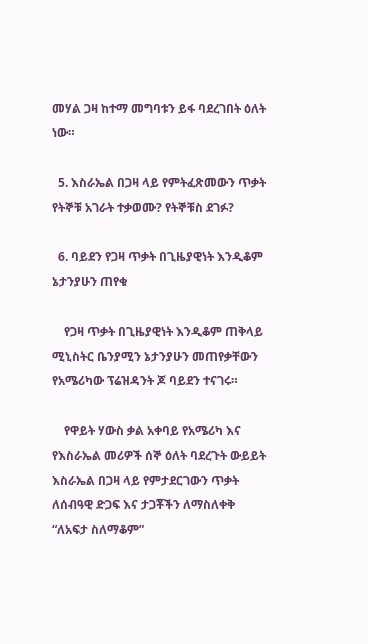መሃል ጋዛ ከተማ መግባቱን ይፋ ባደረገበት ዕለት ነው።

  5. እስራኤል በጋዛ ላይ የምትፈጽመውን ጥቃት የትኞቹ አገራት ተቃወሙ? የትኞቹስ ደገፉ?

  6. ባይደን የጋዛ ጥቃት በጊዜያዊነት እንዲቆም ኔታንያሁን ጠየቁ

    የጋዛ ጥቃት በጊዜያዊነት እንዲቆም ጠቅላይ ሚኒስትር ቤንያሚን ኔታንያሁን መጠየቃቸውን የአሜሪካው ፕሬዝዳንት ጆ ባይደን ተናገሩ።

    የዋይት ሃውስ ቃል አቀባይ የአሜሪካ እና የእስራኤል መሪዎች ሰኞ ዕለት ባደረጉት ውይይት እስራኤል በጋዛ ላይ የምታደርገውን ጥቃት ለሰብዓዊ ድጋፍ እና ታጋቾችን ለማስለቀቅ “ለአፍታ ስለማቆም”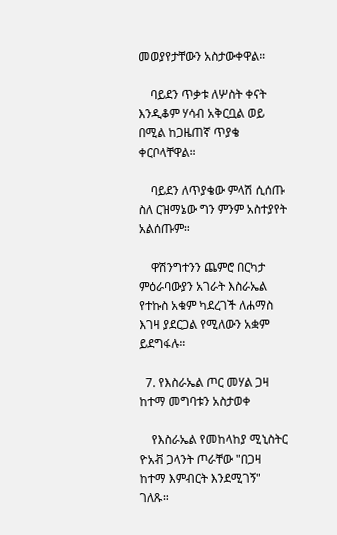መወያየታቸውን አስታውቀዋል።

    ባይደን ጥቃቱ ለሦስት ቀናት እንዲቆም ሃሳብ አቅርቧል ወይ በሚል ከጋዜጠኛ ጥያቄ ቀርቦላቸዋል።

    ባይደን ለጥያቄው ምላሽ ሲሰጡ ስለ ርዝማኔው ግን ምንም አስተያየት አልሰጡም።

    ዋሽንግተንን ጨምሮ በርካታ ምዕራባውያን አገራት እስራኤል የተኩስ አቁም ካደረገች ለሐማስ እገዛ ያደርጋል የሚለውን አቋም ይደግፋሉ።

  7. የእስራኤል ጦር መሃል ጋዛ ከተማ መግባቱን አስታወቀ

    የእስራኤል የመከላከያ ሚኒስትር ዮአቭ ጋላንት ጦራቸው "በጋዛ ከተማ እምብርት እንደሚገኝ" ገለጹ።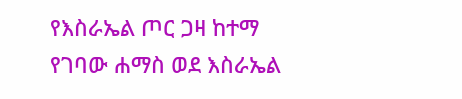የእስራኤል ጦር ጋዛ ከተማ የገባው ሐማስ ወደ እስራኤል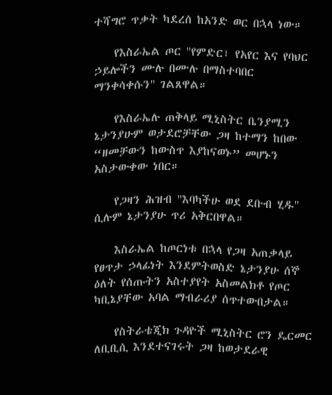ተሻግሮ ጥቃት ካደረሰ ከአንድ ወር በኋላ ነው።

    የእስራኤል ጦር "የምድር፣ የአየር እና የባህር ኃይሎችን ሙሉ በሙሉ በማስተባበር ማንቀሳቀሱን" ገልጸዋል።

    የእስራኤሉ ጠቅላይ ሚኒስትር ቤንያሚን ኔታንያሁም ወታደሮቻቸው ጋዛ ከተማን ከበው “ዘመቻውን ከውስጥ እያከናወኑ” መሆኑን አስታውቀው ነበር።

    የጋዛን ሕዝብ "እባካችሁ ወደ ደቡብ ሂዱ" ሲሉም ኔታንያሁ ጥሪ አቅርበዋል።

    እስራኤል ከጦርነቱ በኋላ የጋዛ አጠቃላይ የፀጥታ ኃላፊነት እንደምትወስድ ኔታንያሁ ሰኞ ዕለት የሰጡትን አስተያየት አስመልክቶ የጦር ካቢኔያቸው አባል ማብራሪያ ሰጥተውበታል።

    የስትራቴጂክ ጉዳዮች ሚኒስትር ሮን ዴርመር ለቢቢሲ እንደተናገሩት ጋዛ ከወታደራዊ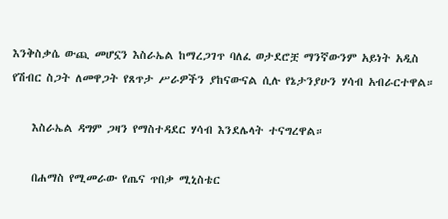እንቅስቃሴ ውጪ መሆኗን እስራኤል ከማረጋገጥ ባለፈ ወታደሮቿ ማንኛውንም አይነት አዲስ የሽብር ስጋት ለመዋጋት የጸጥታ ሥራዎችን ያከናውናል ሲሉ የኔታንያሁን ሃሳብ አብራርተዋል።

    እስራኤል ዳግም ጋዛን የማስተዳደር ሃሳብ እንደሌላት ተናግረዋል።

    በሐማስ የሚመራው የጤና ጥበቃ ሚኒስቴር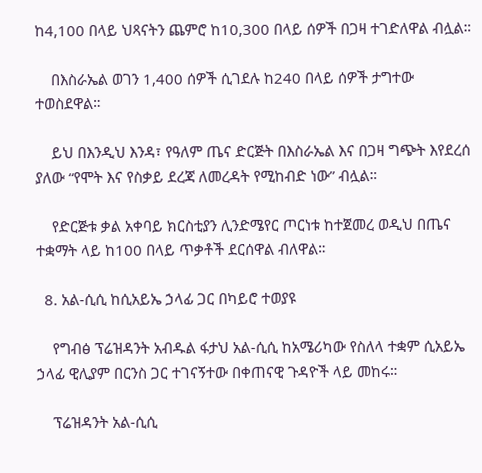ከ4,100 በላይ ህጻናትን ጨምሮ ከ10,300 በላይ ሰዎች በጋዛ ተገድለዋል ብሏል።

    በእስራኤል ወገን 1,400 ሰዎች ሲገደሉ ከ240 በላይ ሰዎች ታግተው ተወስደዋል።

    ይህ በእንዲህ እንዳ፣ የዓለም ጤና ድርጅት በእስራኤል እና በጋዛ ግጭት እየደረሰ ያለው “የሞት እና የስቃይ ደረጃ ለመረዳት የሚከብድ ነው” ብሏል።

    የድርጅቱ ቃል አቀባይ ክርስቲያን ሊንድሜየር ጦርነቱ ከተጀመረ ወዲህ በጤና ተቋማት ላይ ከ100 በላይ ጥቃቶች ደርሰዋል ብለዋል።

  8. አል-ሲሲ ከሲአይኤ ኃላፊ ጋር በካይሮ ተወያዩ

    የግብፅ ፕሬዝዳንት አብዱል ፋታህ አል-ሲሲ ከአሜሪካው የስለላ ተቋም ሲአይኤ ኃላፊ ዊሊያም በርንስ ጋር ተገናኝተው በቀጠናዊ ጉዳዮች ላይ መከሩ።

    ፕሬዝዳንት አል-ሲሲ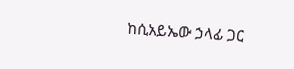ከሲአይኤው ኃላፊ ጋር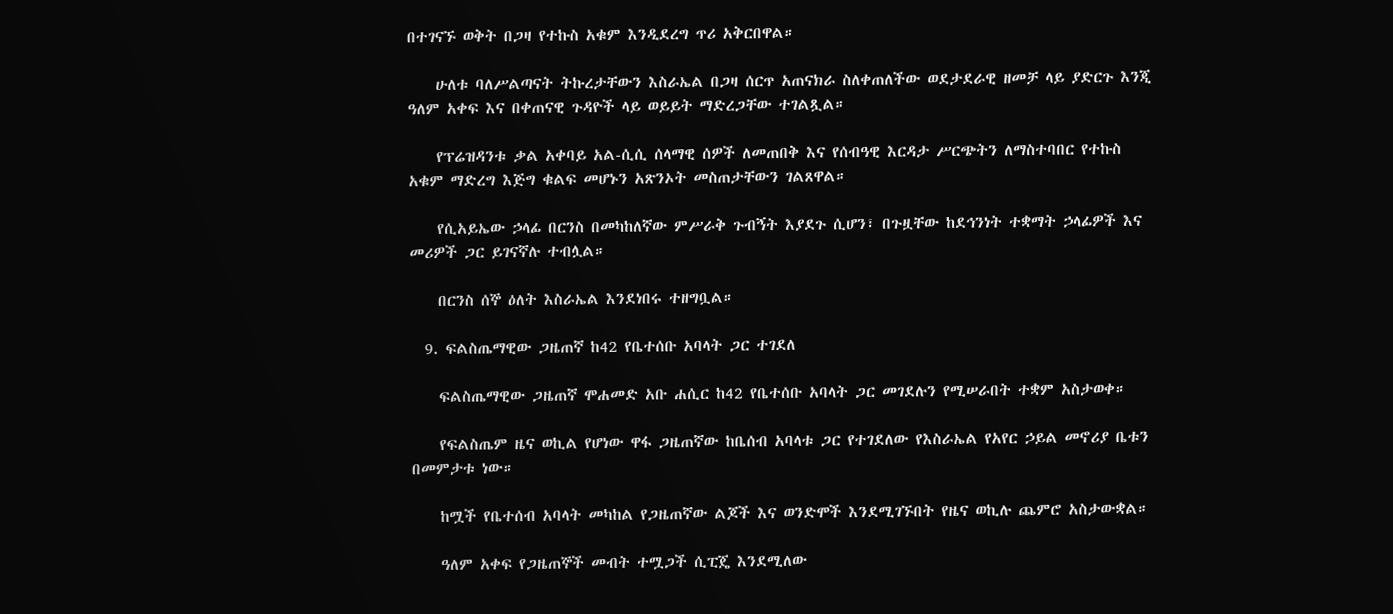በተገናኙ ወቅት በጋዛ የተኩስ አቁም እንዲደረግ ጥሪ አቅርበዋል።

    ሁለቱ ባለሥልጣናት ትኩረታቸውን እስራኤል በጋዛ ሰርጥ አጠናክራ ስለቀጠለችው ወደታደራዊ ዘመቻ ላይ ያድርጉ እንጂ ዓለም አቀፍ እና በቀጠናዊ ጉዳዮች ላይ ወይይት ማድረጋቸው ተገልጿል።

    የፕሬዝዳንቱ ቃል አቀባይ አል-ሲሲ ሰላማዊ ሰዎች ለመጠበቅ እና የሰብዓዊ እርዳታ ሥርጭትን ለማስተባበር የተኩስ አቁም ማድረግ እጅግ ቁልፍ መሆኑን አጽንኦት መስጠታቸውን ገልጸዋል።

    የሲአይኤው ኃላፊ በርንስ በመካከለኛው ምሥራቅ ጉብኝት እያደጉ ሲሆን፣ በጉዟቸው ከደኅንነት ተቋማት ኃላፊዎች እና መሪዎች ጋር ይገናኛሉ ተብሏል።

    በርንስ ሰኞ ዕለት እስራኤል እንደነበሩ ተዘግቧል።

  9. ፍልስጤማዊው ጋዜጠኛ ከ42 የቤተሰቡ አባላት ጋር ተገደለ

    ፍልስጤማዊው ጋዜጠኛ ሞሐመድ አቡ ሐሲር ከ42 የቤተሰቡ አባላት ጋር መገደሉን የሚሠራበት ተቋም አስታወቀ።

    የፍልስጤም ዜና ወኪል የሆነው ዋፋ ጋዜጠኛው ከቤሰብ አባላቱ ጋር የተገደለው የእስራኤል የአየር ኃይል መኖሪያ ቤቱን በመምታቱ ነው።

    ከሟች የቤተሰብ አባላት መካከል የጋዜጠኛው ልጆች እና ወንድሞች እንደሚገኙበት የዜና ወኪሉ ጨምሮ አስታውቋል።

    ዓለም አቀፍ የጋዜጠኞች መብት ተሟጋች ሲፒጄ እንደሚለው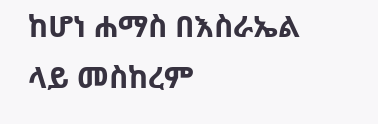ከሆነ ሐማስ በእስራኤል ላይ መስከረም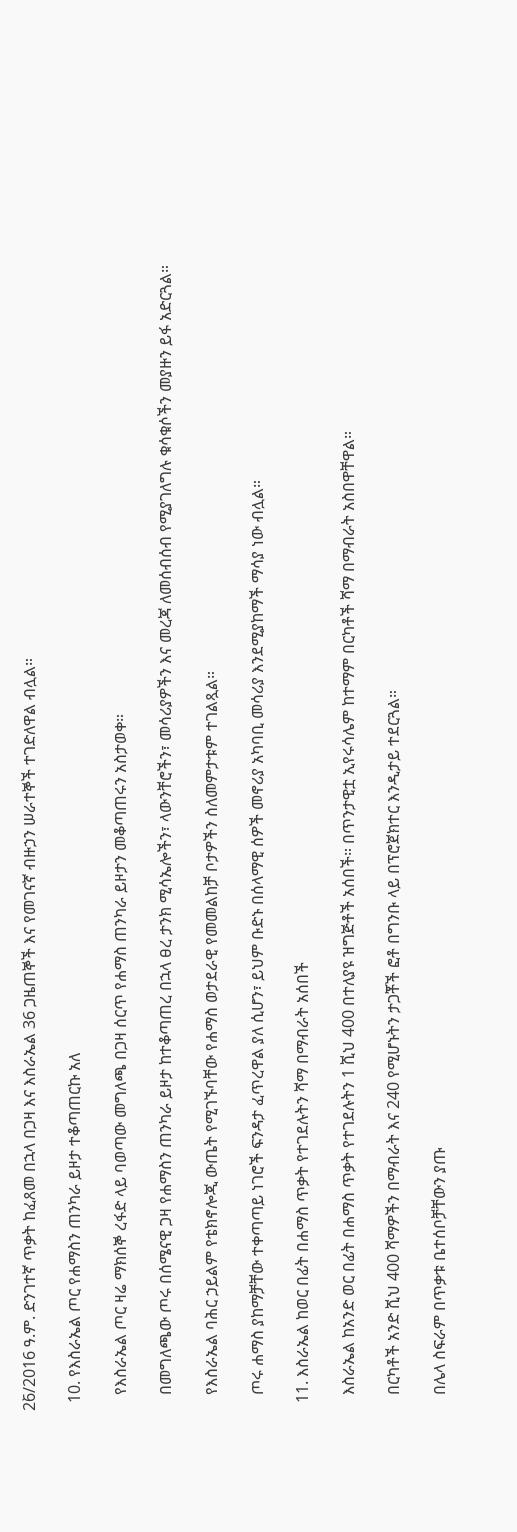26̀/2016 ዓ.ም. ድንገተኛ ጥቃት ከፈጸመ በኋላ በጋዛ እና እስራኤል 36 ጋዜጠኞች እና የመገናኛ ብዙኃን ሠራተኞች ተገድለዋል ብሏል።

  10. የእስራኤል ጦር የሐማስን ጠንካራ ይዞታ ተቆጣጠርኩ አለ

    የእስራኤል ጦር ዛሬ ማክሰኞ ረፋድ ላይ ባወጣው መግለጫ በጋዛ ሰርጥ የሐማስ ጠንካራ ይዞታን መቆጣጠሩን አስታወቀ።

    በመግለጫው ጦሩ በሰሜናዊ ጋዛ የሐማስን ጠንካራ ይዞታ ከተቆጣጠረ በኋላ ፀረ ታንክ ሚሳኤሎችን፣ ላውንቸሮችን፣ መሳሪያዎችን እና መረጃ ለመሰብሰብ የሚያገለግሉ ቁሳቁሶችን መያዙን ይፋ አድርጓል።

    የእስራኤል ባሕር ኃይልም የቴክኖሎጂ ውጤት የሚገኙባቸው የሐማስ ወታደራዊ የመመልከቻ ቦታዎችን ስለመምታቱም ተገልጿል።

    ጦሩ ሐማስ ያከማቻቸው ተቀጣጣይ ነገሮች ፍንዳታ ፈጥረዋል ያለ ሲሆን፣ ይህም ቡድኑ በሰላማዊ ሰዎች መኖሪያ አካባቢ መሳሪያ እንደሚያከማች ማሳያ ነው ብሏል።

  11. እስራኤል ከወር በፊት በሐማስ ጥቃት የተገደሉትን ሻማ በማብራት አሰበች

    እስራኤል ከአንድ ወር በፊት በሐማስ ጥቃት የተገደሉትን 1 ሺህ 400 በተለያዩ ዝግጅቶች አሰበች። በጥንታዊቷ ኢየሩሳሌም ከተማም በርካቶች ሻማ በማብራት አስበዋቸዋል።

    በርካቶች አንድ ሺህ 400 ሻማዎችን በማብራት እና 240 የሚሆኑትን ታጋቾች ፎቶ በግንቡ ላይ በፕሮጀክተር እንዲታይ ተደርጓል።

    በሌላ ስፍራም በጥቃቱ ቤተሰቦቻቸውን ያጡ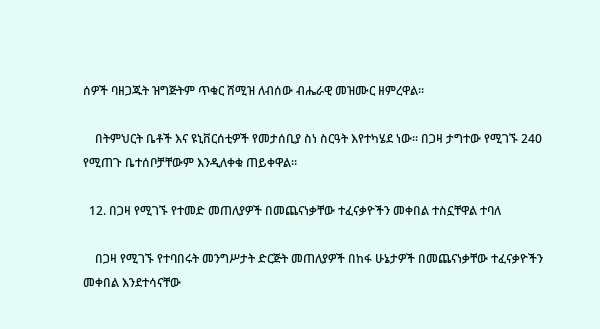ሰዎች ባዘጋጁት ዝግጅትም ጥቁር ሸሚዝ ለብሰው ብሔራዊ መዝሙር ዘምረዋል።

    በትምህርት ቤቶች እና ዩኒቨርሰቲዎች የመታሰቢያ ስነ ስርዓት እየተካሄደ ነው። በጋዛ ታግተው የሚገኙ 240 የሚጠጉ ቤተሰቦቻቸውም እንዲለቀቁ ጠይቀዋል።

  12. በጋዛ የሚገኙ የተመድ መጠለያዎች በመጨናነቃቸው ተፈናቃዮችን መቀበል ተስኗቸዋል ተባለ

    በጋዛ የሚገኙ የተባበሩት መንግሥታት ድርጅት መጠለያዎች በከፋ ሁኔታዎች በመጨናነቃቸው ተፈናቃዮችን መቀበል እንደተሳናቸው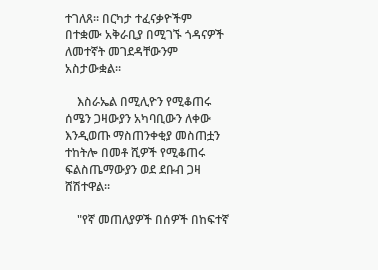ተገለጸ። በርካታ ተፈናቃዮችም በተቋሙ አቅራቢያ በሚገኙ ጎዳናዎች ለመተኛት መገደዳቸውንም አስታውቋል።

    እስራኤል በሚሊዮን የሚቆጠሩ ሰሜን ጋዛውያን አካባቢውን ለቀው እንዲወጡ ማስጠንቀቂያ መስጠቷን ተከትሎ በመቶ ሺዎች የሚቆጠሩ ፍልስጤማውያን ወደ ደቡብ ጋዛ ሸሽተዋል።

    "የኛ መጠለያዎች በሰዎች በከፍተኛ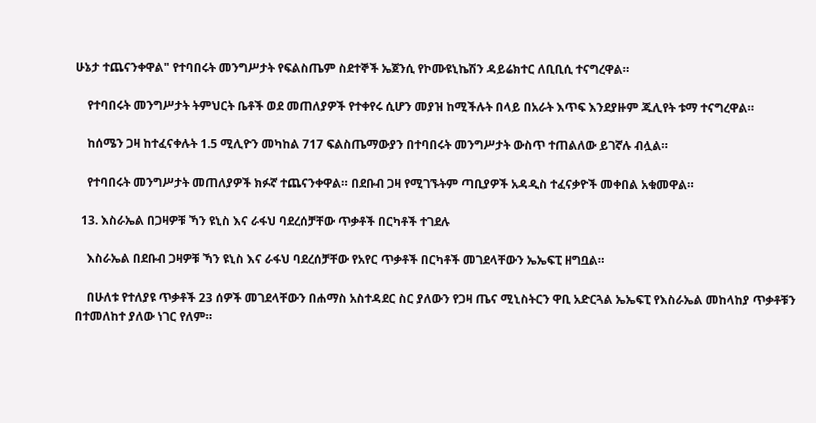ሁኔታ ተጨናንቀዋል" የተባበሩት መንግሥታት የፍልስጤም ስደተኞች ኤጀንሲ የኮሙዩኒኬሽን ዳይሬክተር ለቢቢሲ ተናግረዋል።

    የተባበሩት መንግሥታት ትምህርት ቤቶች ወደ መጠለያዎች የተቀየሩ ሲሆን መያዝ ከሚችሉት በላይ በአራት እጥፍ እንደያዙም ጁሊየት ቱማ ተናግረዋል።

    ከሰሜን ጋዛ ከተፈናቀሉት 1.5 ሚሊዮን መካከል 717 ፍልስጤማውያን በተባበሩት መንግሥታት ውስጥ ተጠልለው ይገኛሉ ብሏል።

    የተባበሩት መንግሥታት መጠለያዎች ክፉኛ ተጨናንቀዋል። በደቡብ ጋዛ የሚገኙትም ጣቢያዎች አዳዲስ ተፈናቃዮች መቀበል አቁመዋል።

  13. እስራኤል በጋዛዎቹ ኻን ዩኒስ እና ራፋህ ባደረሰቻቸው ጥቃቶች በርካቶች ተገደሉ

    እስራኤል በደቡብ ጋዛዎቹ ኻን ዩኒስ እና ራፋህ ባደረሰቻቸው የአየር ጥቃቶች በርካቶች መገደላቸውን ኤኤፍፒ ዘግቧል።

    በሁለቱ የተለያዩ ጥቃቶች 23 ሰዎች መገደላቸውን በሐማስ አስተዳደር ስር ያለውን የጋዛ ጤና ሚኒስትርን ዋቢ አድርጓል ኤኤፍፒ የእስራኤል መከላከያ ጥቃቶቹን በተመለከተ ያለው ነገር የለም።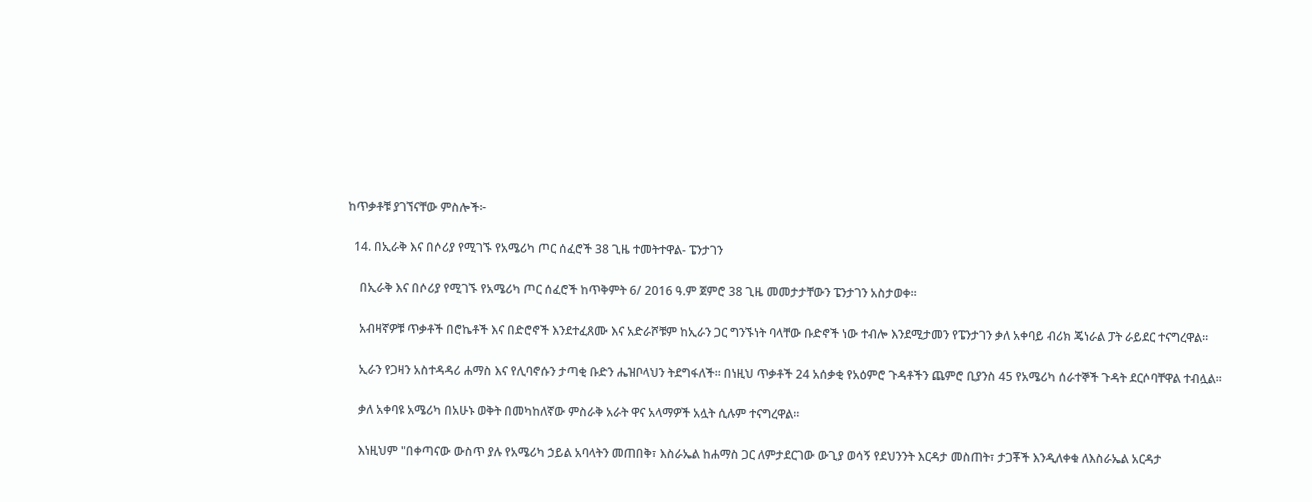ከጥቃቶቹ ያገኘናቸው ምስሎች፦

  14. በኢራቅ እና በሶሪያ የሚገኙ የአሜሪካ ጦር ሰፈሮች 38 ጊዜ ተመትተዋል- ፔንታገን

    በኢራቅ እና በሶሪያ የሚገኙ የአሜሪካ ጦር ሰፈሮች ከጥቅምት 6/ 2016 ዓ.ም ጀምሮ 38 ጊዜ መመታታቸውን ፔንታገን አስታወቀ።

    አብዛኛዎቹ ጥቃቶች በሮኬቶች እና በድሮኖች እንደተፈጸሙ እና አድራሾቹም ከኢራን ጋር ግንኙነት ባላቸው ቡድኖች ነው ተብሎ እንደሚታመን የፔንታገን ቃለ አቀባይ ብሪክ ጄነራል ፓት ራይደር ተናግረዋል።

    ኢራን የጋዛን አስተዳዳሪ ሐማስ እና የሊባኖሱን ታጣቂ ቡድን ሔዝቦላህን ትደግፋለች። በነዚህ ጥቃቶች 24 አሰቃቂ የአዕምሮ ጉዳቶችን ጨምሮ ቢያንስ 45 የአሜሪካ ሰራተኞች ጉዳት ደርሶባቸዋል ተብሏል።

    ቃለ አቀባዩ አሜሪካ በአሁኑ ወቅት በመካከለኛው ምስራቅ አራት ዋና አላማዎች አሏት ሲሉም ተናግረዋል።

    እነዚህም "በቀጣናው ውስጥ ያሉ የአሜሪካ ኃይል አባላትን መጠበቅ፣ እስራኤል ከሐማስ ጋር ለምታደርገው ውጊያ ወሳኝ የደህንንት እርዳታ መስጠት፣ ታጋቾች እንዲለቀቁ ለእስራኤል አርዳታ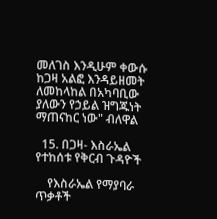መለገስ እንዲሁም ቀውሱ ከጋዛ አልፎ እንዳይዘመት ለመከላከል በአካባቢው ያለውን የኃይል ዝግጁነት ማጠናከር ነው" ብለዋል

  15. በጋዛ- እስራኤል የተከሰቱ የቅርብ ጉዳዮች

    የእስራኤል የማያባራ ጥቃቶች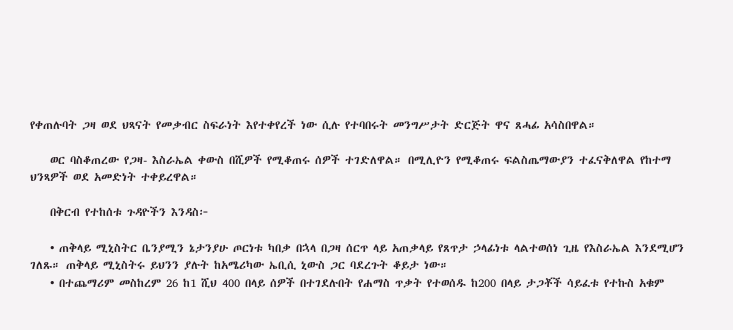የቀጠሉባት ጋዛ ወደ ህጻናት የመቃብር ስፍራነት እየተቀየረች ነው ሲሉ የተባበሩት መንግሥታት ድርጅት ዋና ጸሓፊ አሳስበዋል።

    ወር ባስቆጠረው የጋዛ- እስራኤል ቀውስ በሺዎች የሚቆጠሩ ሰዎች ተገድለዋል። በሚሊዮን የሚቆጠሩ ፍልስጤማውያን ተፈናቅለዋል የከተማ ህንጻዎች ወደ አመድነት ተቀይረዋል።

    በቅርብ የተከሰቱ ጉዳዮችን እንዳስ፦

    • ጠቅላይ ሚኒስትር ቤንያሚን ኔታንያሁ ጦርነቱ ካበቃ በኋላ በጋዛ ሰርጥ ላይ አጠቃላይ የጸጥታ ኃላፊነቱ ላልተወሰነ ጊዜ የእስራኤል እንደሚሆን ገለጹ። ጠቅላይ ሚኒስትሩ ይህንን ያሉት ከአሜሪካው ኤቢሲ ኒውስ ጋር ባደረጉት ቆይታ ነው።
    • በተጨማሪም መስከረም 26 ከ1 ሺህ 400 በላይ ሰዎች በተገደሉበት የሐማስ ጥቃት የተወሰዱ ከ200 በላይ ታጋቾች ሳይፈቱ የተኩስ አቁም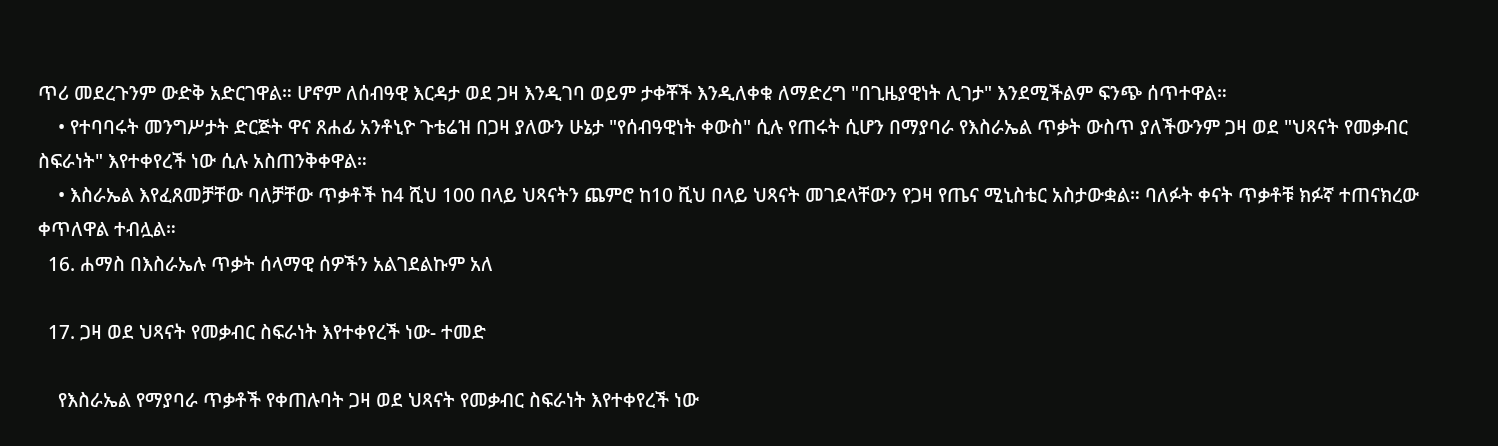ጥሪ መደረጉንም ውድቅ አድርገዋል። ሆኖም ለሰብዓዊ እርዳታ ወደ ጋዛ እንዲገባ ወይም ታቀቾች እንዲለቀቁ ለማድረግ "በጊዜያዊነት ሊገታ" እንደሚችልም ፍንጭ ሰጥተዋል።
    • የተባባሩት መንግሥታት ድርጅት ዋና ጸሐፊ አንቶኒዮ ጉቴሬዝ በጋዛ ያለውን ሁኔታ "የሰብዓዊነት ቀውስ" ሲሉ የጠሩት ሲሆን በማያባራ የእስራኤል ጥቃት ውስጥ ያለችውንም ጋዛ ወደ "ህጻናት የመቃብር ስፍራነት" እየተቀየረች ነው ሲሉ አስጠንቅቀዋል።
    • እስራኤል እየፈጸመቻቸው ባለቻቸው ጥቃቶች ከ4 ሺህ 100 በላይ ህጻናትን ጨምሮ ከ10 ሺህ በላይ ህጻናት መገደላቸውን የጋዛ የጤና ሚኒስቴር አስታውቋል። ባለፉት ቀናት ጥቃቶቹ ክፉኛ ተጠናክረው ቀጥለዋል ተብሏል።
  16. ሐማስ በእስራኤሉ ጥቃት ሰላማዊ ሰዎችን አልገደልኩም አለ

  17. ጋዛ ወደ ህጻናት የመቃብር ስፍራነት እየተቀየረች ነው- ተመድ

    የእስራኤል የማያባራ ጥቃቶች የቀጠሉባት ጋዛ ወደ ህጻናት የመቃብር ስፍራነት እየተቀየረች ነው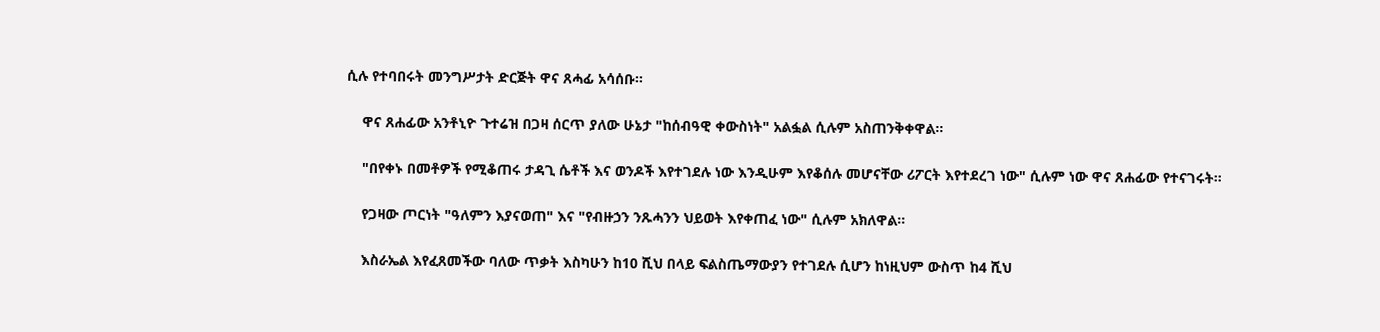ሲሉ የተባበሩት መንግሥታት ድርጅት ዋና ጸሓፊ አሳሰቡ።

    ዋና ጸሐፊው አንቶኒዮ ጉተሬዝ በጋዛ ሰርጥ ያለው ሁኔታ "ከሰብዓዊ ቀውስነት" አልፏል ሲሉም አስጠንቅቀዋል።

    "በየቀኑ በመቶዎች የሚቆጠሩ ታዳጊ ሴቶች እና ወንዶች እየተገደሉ ነው እንዲሁም እየቆሰሉ መሆናቸው ሪፖርት እየተደረገ ነው" ሲሉም ነው ዋና ጸሐፊው የተናገሩት።

    የጋዛው ጦርነት "ዓለምን እያናወጠ" እና "የብዙኃን ንጹሓንን ህይወት እየቀጠፈ ነው" ሲሉም አክለዋል።

    እስራኤል እየፈጸመችው ባለው ጥቃት እስካሁን ከ10 ሺህ በላይ ፍልስጤማውያን የተገደሉ ሲሆን ከነዚህም ውስጥ ከ4 ሺህ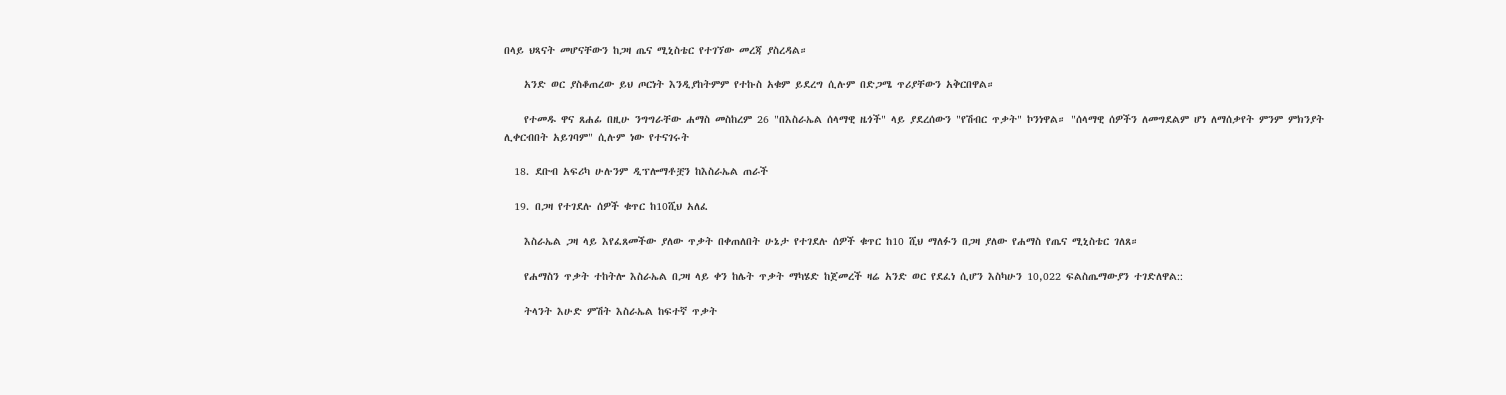በላይ ህጻናት መሆናቸውን ከጋዛ ጤና ሚኒስቴር የተገኘው መረጃ ያስረዳል።

    አንድ ወር ያስቆጠረው ይህ ጦርነት እንዲያከትምም የተኩስ አቁም ይደረግ ሲሉም በድጋሜ ጥሪያቸውን አቅርበዋል።

    የተመዱ ዋና ጸሐፊ በዚሁ ንግግራቸው ሐማስ መስከረም 26 "በእስራኤል ሰላማዊ ዜጎች" ላይ ያደረሰውን "የሽብር ጥቃት" ኮንነዋል። "ሰላማዊ ሰዎችን ለመግደልም ሆነ ለማሰቃየት ምንም ምክንያት ሊቀርብበት አይገባም" ሲሉም ነው የተናገሩት

  18. ደቡብ አፍሪካ ሁሉንም ዲፕሎማቶቿን ከእስራኤል ጠራች

  19. በጋዛ የተገደሉ ሰዎች ቁጥር ከ10ሺህ አለፈ

    እስራኤል ጋዛ ላይ እየፈጸመችው ያለው ጥቃት በቀጠለበት ሁኔታ የተገደሉ ሰዎች ቁጥር ከ10 ሺህ ማለፉን በጋዛ ያለው የሐማስ የጤና ሚኒስቴር ገለጸ።

    የሐማስን ጥቃት ተከትሎ እስራኤል በጋዛ ላይ ቀን ከሌት ጥቃት ማካሄድ ከጀመረች ዛሬ አንድ ወር የደፈነ ሲሆን እስካሁን 10,022 ፍልስጤማውያን ተገድለዋል::

    ትላንት እሁድ ምሽት እስራኤል ከፍተኛ ጥቃት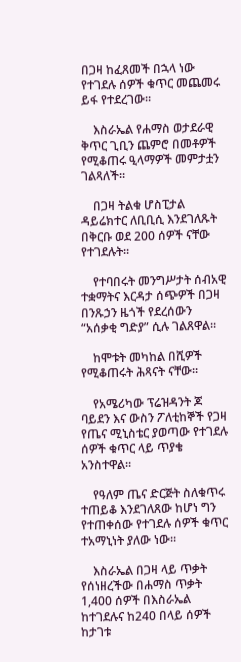በጋዛ ከፈጸመች በኋላ ነው የተገደሉ ሰዎች ቁጥር መጨመሩ ይፋ የተደረገው።

    እስራኤል የሐማስ ወታደራዊ ቅጥር ጊቢን ጨምሮ በመቶዎች የሚቆጠሩ ዒላማዎች መምታቷን ገልጻለች።

    በጋዛ ትልቁ ሆስፒታል ዳይሬክተር ለቢቢሲ እንደገለጹት በቅርቡ ወደ 200 ሰዎች ናቸው የተገደሉት።

    የተባበሩት መንግሥታት ሰብአዊ ተቋማትና እርዳታ ሰጭዎች በጋዛ በንጹኃን ዜጎች የደረሰውን “አሰቃቂ ግድያ” ሲሉ ገልጸዋል።

    ከሞቱት መካከል በሺዎች የሚቆጠሩት ሕጻናት ናቸው።

    የአሜሪካው ፕሬዝዳንት ጆ ባይደን እና ውስን ፖለቲከኞች የጋዛ የጤና ሚኒስቴር ያወጣው የተገደሉ ሰዎች ቁጥር ላይ ጥያቄ አንስተዋል።

    የዓለም ጤና ድርጅት ስለቁጥሩ ተጠይቆ እንደገለጸው ከሆነ ግን የተጠቀሰው የተገደሉ ሰዎች ቁጥር ተአማኒነት ያለው ነው።

    እስራኤል በጋዛ ላይ ጥቃት የሰነዘረችው በሐማስ ጥቃት 1,400 ሰዎች በእስራኤል ከተገደሉና ከ240 በላይ ሰዎች ከታገቱ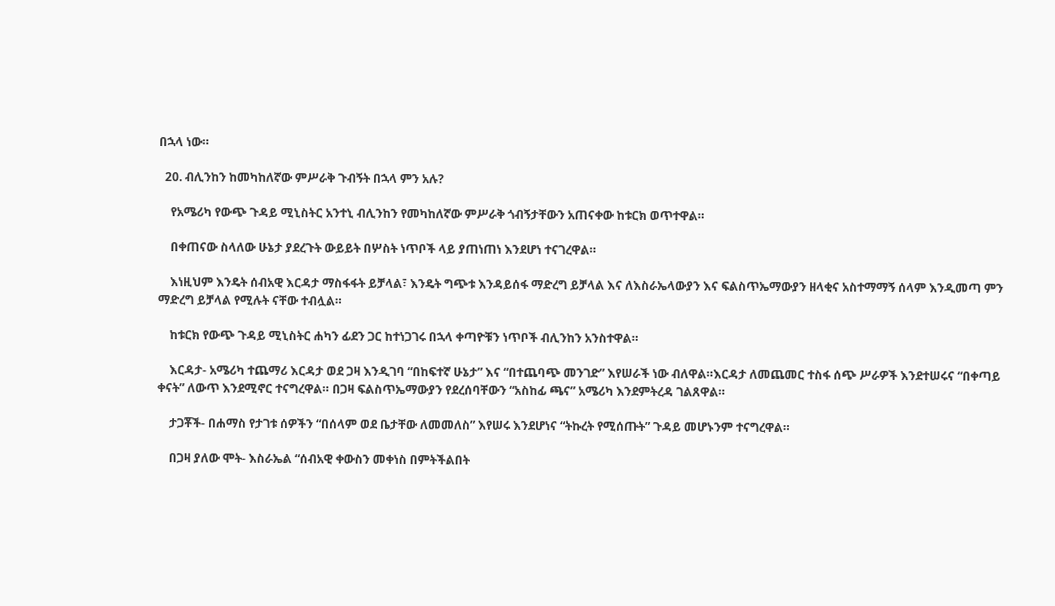በኋላ ነው።

  20. ብሊንከን ከመካከለኛው ምሥራቅ ጉብኝት በኋላ ምን አሉ?

    የአሜሪካ የውጭ ጉዳይ ሚኒስትር አንተኒ ብሊንከን የመካከለኛው ምሥራቅ ጎብኝታቸውን አጠናቀው ከቱርክ ወጥተዋል።

    በቀጠናው ስላለው ሁኔታ ያደረጉት ውይይት በሦስት ነጥቦች ላይ ያጠነጠነ እንደሆነ ተናገረዋል።

    እነዚህም እንዴት ሰብአዊ እርዳታ ማስፋፋት ይቻላል፣ እንዴት ግጭቱ እንዳይሰፋ ማድረግ ይቻላል እና ለእስራኤላውያን እና ፍልስጥኤማውያን ዘላቂና አስተማማኝ ሰላም እንዲመጣ ምን ማድረግ ይቻላል የሚሉት ናቸው ተብሏል።

    ከቱርክ የውጭ ጉዳይ ሚኒስትር ሐካን ፊደን ጋር ከተነጋገሩ በኋላ ቀጣዮቹን ነጥቦች ብሊንከን አንስተዋል።

    እርዳታ- አሜሪካ ተጨማሪ እርዳታ ወደ ጋዛ እንዲገባ “በከፍተኛ ሁኔታ” እና “በተጨባጭ መንገድ” እየሠራች ነው ብለዋል።እርዳታ ለመጨመር ተስፋ ሰጭ ሥራዎች እንደተሠሩና “በቀጣይ ቀናት” ለውጥ እንደሚኖር ተናግረዋል። በጋዛ ፍልስጥኤማውያን የደረሰባቸውን “አስከፊ ጫና” አሜሪካ እንደምትረዳ ገልጸዋል።

    ታጋቾች- በሐማስ የታገቱ ሰዎችን “በሰላም ወደ ቤታቸው ለመመለስ” እየሠሩ እንደሆነና “ትኩረት የሚሰጡት” ጉዳይ መሆኑንም ተናግረዋል።

    በጋዛ ያለው ሞት- እስራኤል “ሰብአዊ ቀውስን መቀነስ በምትችልበት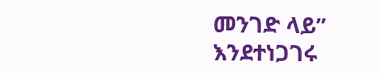መንገድ ላይ” እንደተነጋገሩ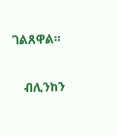ገልጸዋል።

    ብሊንከን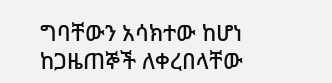ግባቸውን አሳክተው ከሆነ ከጋዜጠኞች ለቀረበላቸው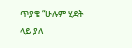ጥያቄ “ሁሉም ሂደት ላይ ያለ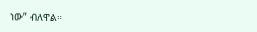ነው” ብለዋል።